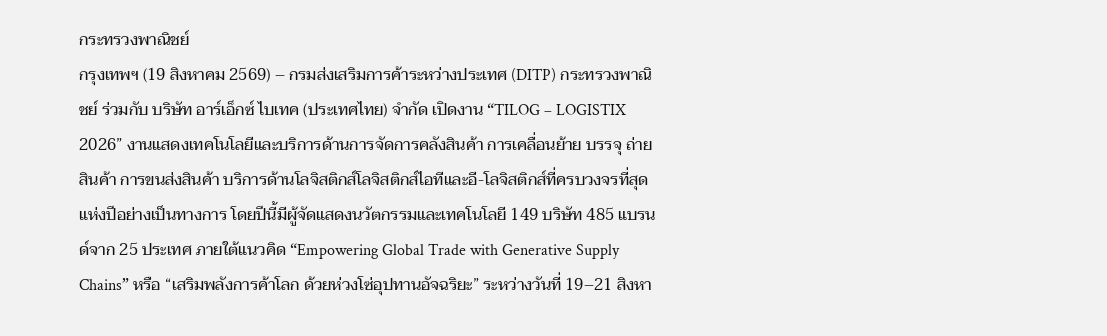กระทรวงพาณิชย์
กรุงเทพฯ (19 สิงหาคม 2569) – กรมส่งเสริมการค้าระหว่างประเทศ (DITP) กระทรวงพาณิชย์ ร่วมกับ บริษัท อาร์เอ็กซ์ ไบเทค (ประเทศไทย) จำกัด เปิดงาน “TILOG – LOGISTIX 2026” งานแสดงเทคโนโลยีและบริการด้านการจัดการคลังสินค้า การเคลื่อนย้าย บรรจุ ถ่ายสินค้า การขนส่งสินค้า บริการด้านโลจิสติกส์โลจิสติกส์ไอทีและอี-โลจิสติกส์ที่ครบวงจรที่สุดแห่งปีอย่างเป็นทางการ โดยปีนี้มีผู้จัดแสดงนวัตกรรมและเทคโนโลยี 149 บริษัท 485 แบรนด์จาก 25 ประเทศ ภายใต้แนวคิด “Empowering Global Trade with Generative Supply Chains” หรือ “เสริมพลังการค้าโลก ด้วยห่วงโซ่อุปทานอัจฉริยะ” ระหว่างวันที่ 19–21 สิงหา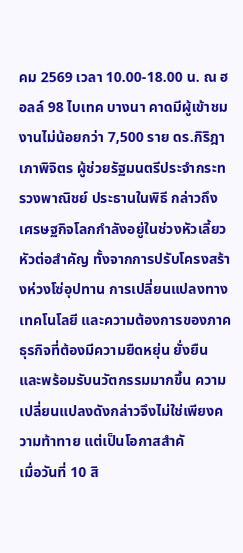คม 2569 เวลา 10.00-18.00 น. ณ ฮอลล์ 98 ไบเทค บางนา คาดมีผู้เข้าชมงานไม่น้อยกว่า 7,500 ราย ดร.กิริฎา เภาพิจิตร ผู้ช่วยรัฐมนตรีประจำกระทรวงพาณิชย์ ประธานในพิธี กล่าวถึงเศรษฐกิจโลกกำลังอยู่ในช่วงหัวเลี้ยวหัวต่อสำคัญ ทั้งจากการปรับโครงสร้างห่วงโซ่อุปทาน การเปลี่ยนแปลงทางเทคโนโลยี และความต้องการของภาคธุรกิจที่ต้องมีความยืดหยุ่น ยั่งยืน และพร้อมรับนวัตกรรมมากขึ้น ความเปลี่ยนแปลงดังกล่าวจึงไม่ใช่เพียงความท้าทาย แต่เป็นโอกาสสำคั
เมื่อวันที่ 10 สิ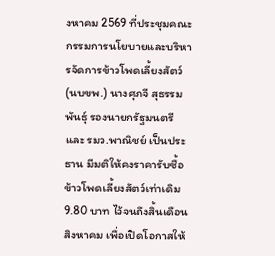งหาคม 2569 ที่ประชุมคณะกรรมการนโยบายและบริหารจัดการข้าวโพดเลี้ยงสัตว์ (นบขพ.) นางศุภจี สุธรรมพันธุ์ รองนายกรัฐมนตรี และ รมว.พาณิชย์ เป็นประธาน มีมติให้คงราคารับซื้อข้าวโพดเลี้ยงสัตว์เท่าเดิม 9.80 บาท ไว้จนถึงสิ้นเดือนสิงหาคม เพื่อเปิดโอกาสให้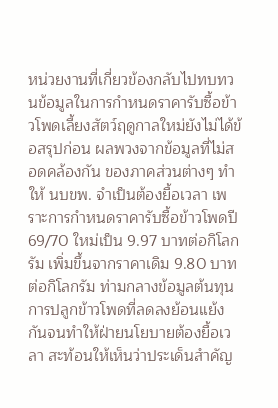หน่วยงานที่เกี่ยวข้องกลับไปทบทวนข้อมูลในการกำหนดราคารับซื้อข้าวโพดเลี้ยงสัตว์ฤดูกาลใหม่ยังไม่ได้ข้อสรุปก่อน ผลพวงจากข้อมูลที่ไม่สอดคล้องกัน ของภาคส่วนต่างๆ ทำให้ นบขพ. จำเป็นต้องยื้อเวลา เพราะการกำหนดราคารับซื้อข้าวโพดปี 69/70 ใหม่เป็น 9.97 บาทต่อกิโลกรัม เพิ่มขึ้นจากราคาเดิม 9.80 บาทต่อกิโลกรัม ท่ามกลางข้อมูลต้นทุนการปลูกข้าวโพดที่ลดลงย้อนแย้งกันจนทำให้ฝ่ายนโยบายต้องยื้อเวลา สะท้อนให้เห็นว่าประเด็นสำคัญ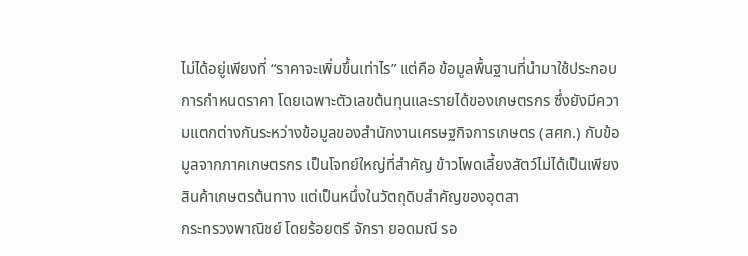ไม่ได้อยู่เพียงที่ “ราคาจะเพิ่มขึ้นเท่าไร” แต่คือ ข้อมูลพื้นฐานที่นำมาใช้ประกอบการกำหนดราคา โดยเฉพาะตัวเลขต้นทุนและรายได้ของเกษตรกร ซึ่งยังมีความแตกต่างกันระหว่างข้อมูลของสำนักงานเศรษฐกิจการเกษตร (สศก.) กับข้อมูลจากภาคเกษตรกร เป็นโจทย์ใหญ่ที่สำคัญ ข้าวโพดเลี้ยงสัตว์ไม่ได้เป็นเพียงสินค้าเกษตรต้นทาง แต่เป็นหนึ่งในวัตถุดิบสำคัญของอุตสา
กระทรวงพาณิชย์ โดยร้อยตรี จักรา ยอดมณี รอ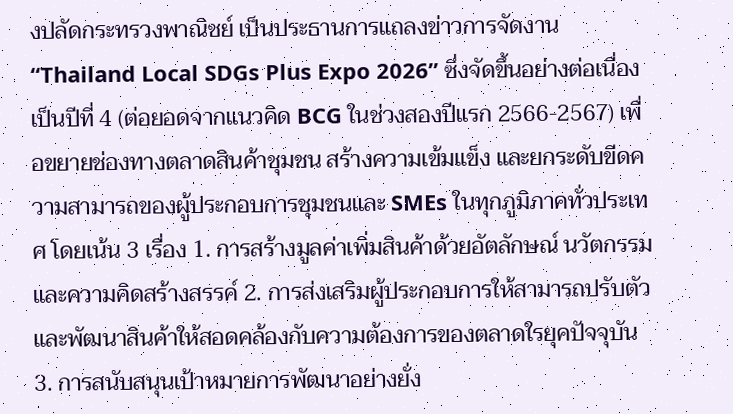งปลัดกระทรวงพาณิชย์ เป็นประธานการแถลงข่าวการจัดงาน “Thailand Local SDGs Plus Expo 2026” ซึ่งจัดขึ้นอย่างต่อเนื่องเป็นปีที่ 4 (ต่อยอดจากแนวคิด BCG ในช่วงสองปีแรก 2566-2567) เพื่อขยายช่องทางตลาดสินค้าชุมชน สร้างความเข้มแข็ง และยกระดับขีดความสามารถของผู้ประกอบการชุมชนและ SMEs ในทุกภูมิภาคทั่วประเทศ โดยเน้น 3 เรื่อง 1. การสร้างมูลค่าเพิ่มสินค้าด้วยอัตลักษณ์ นวัตกรรม และความคิดสร้างสรรค์ 2. การส่งเสริมผู้ประกอบการให้สามารถปรับตัว และพัฒนาสินค้าให้สอดคล้องกับความต้องการของตลาดใรยุคปัจจุบัน 3. การสนับสนุนเป้าหมายการพัฒนาอย่างยั่ง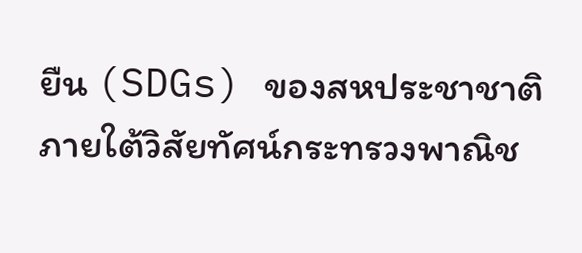ยืน (SDGs) ของสหประชาชาติ ภายใต้วิสัยทัศน์กระทรวงพาณิช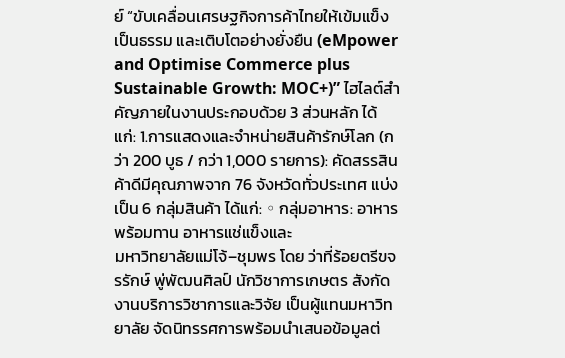ย์ “ขับเคลื่อนเศรษฐกิจการค้าไทยให้เข้มแข็ง เป็นธรรม และเติบโตอย่างยั่งยืน (eMpower and Optimise Commerce plus Sustainable Growth: MOC+)” ไฮไลต์สำคัญภายในงานประกอบด้วย 3 ส่วนหลัก ได้แก่: 1.การแสดงและจำหน่ายสินค้ารักษ์โลก (กว่า 200 บูธ / กว่า 1,000 รายการ): คัดสรรสินค้าดีมีคุณภาพจาก 76 จังหวัดทั่วประเทศ แบ่งเป็น 6 กลุ่มสินค้า ได้แก่: ◦ กลุ่มอาหาร: อาหารพร้อมทาน อาหารแช่แข็งและ
มหาวิทยาลัยแม่โจ้–ชุมพร โดย ว่าที่ร้อยตรีขจรรักษ์ พู่พัฒนศิลป์ นักวิชาการเกษตร สังกัดงานบริการวิชาการและวิจัย เป็นผู้แทนมหาวิทยาลัย จัดนิทรรศการพร้อมนำเสนอข้อมูลต่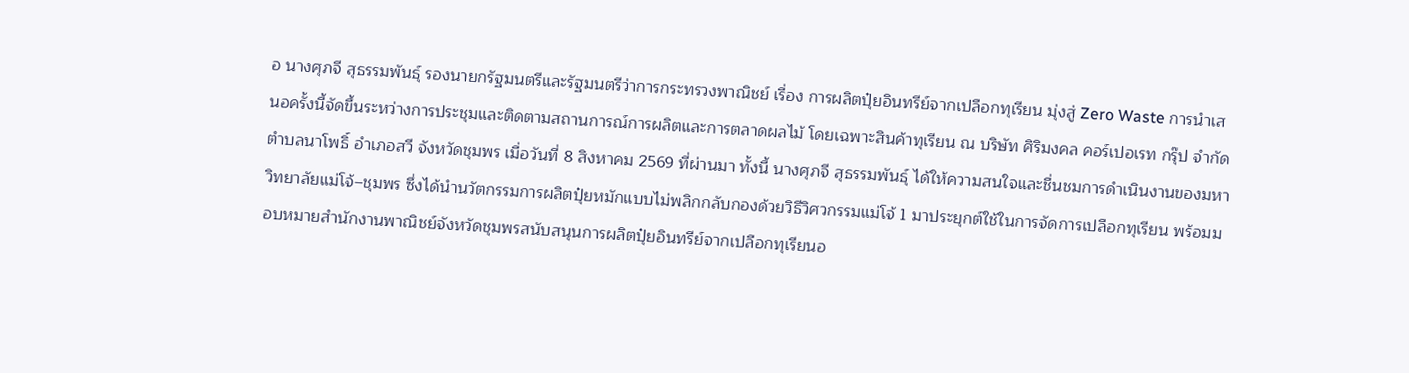อ นางศุภจี สุธรรมพันธุ์ รองนายกรัฐมนตรีและรัฐมนตรีว่าการกระทรวงพาณิชย์ เรื่อง การผลิตปุ๋ยอินทรีย์จากเปลือกทุเรียน มุ่งสู่ Zero Waste การนำเสนอครั้งนี้จัดขึ้นระหว่างการประชุมและติดตามสถานการณ์การผลิตและการตลาดผลไม้ โดยเฉพาะสินค้าทุเรียน ณ บริษัท ศิริมงคล คอร์เปอเรท กรุ๊ป จำกัด ตำบลนาโพธิ์ อำเภอสวี จังหวัดชุมพร เมื่อวันที่ 8 สิงหาคม 2569 ที่ผ่านมา ทั้งนี้ นางศุภจี สุธรรมพันธุ์ ได้ให้ความสนใจและชื่นชมการดำเนินงานของมหาวิทยาลัยแม่โจ้–ชุมพร ซึ่งได้นำนวัตกรรมการผลิตปุ๋ยหมักแบบไม่พลิกกลับกองด้วยวิธีวิศวกรรมแม่โจ้ 1 มาประยุกต์ใช้ในการจัดการเปลือกทุเรียน พร้อมมอบหมายสำนักงานพาณิชย์จังหวัดชุมพรสนับสนุนการผลิตปุ๋ยอินทรีย์จากเปลือกทุเรียนอ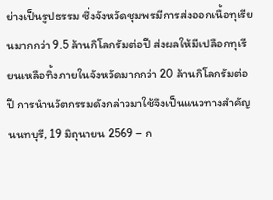ย่างเป็นรูปธรรม ซึ่งจังหวัดชุมพรมีการส่งออกเนื้อทุเรียนมากกว่า 9.5 ล้านกิโลกรัมต่อปี ส่งผลให้มีเปลือกทุเรียนเหลือทิ้งภายในจังหวัดมากกว่า 20 ล้านกิโลกรัมต่อปี การนำนวัตกรรมดังกล่าวมาใช้จึงเป็นแนวทางสำคัญ
นนทบุรี, 19 มิถุนายน 2569 – ก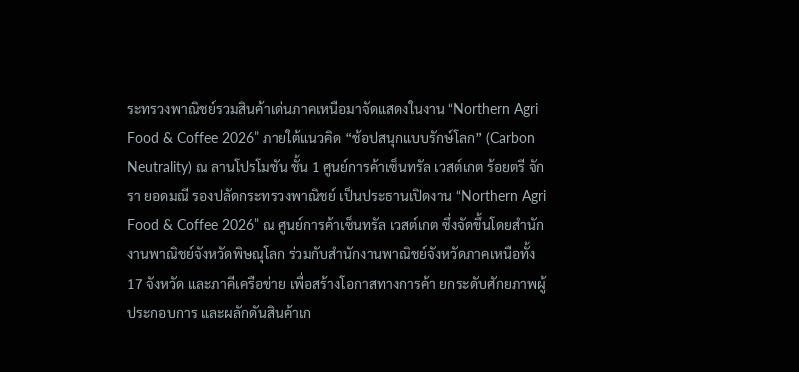ระทรวงพาณิชย์รวมสินค้าเด่นภาคเหนือมาจัดแสดงในงาน “Northern Agri Food & Coffee 2026” ภายใต้แนวคิด “ช้อปสนุกแบบรักษ์โลก” (Carbon Neutrality) ณ ลานโปรโมชัน ชั้น 1 ศูนย์การค้าเซ็นทรัล เวสต์เกต ร้อยตรี จักรา ยอดมณี รองปลัดกระทรวงพาณิชย์ เป็นประธานเปิดงาน “Northern Agri Food & Coffee 2026” ณ ศูนย์การค้าเซ็นทรัล เวสต์เกต ซึ่งจัดขึ้นโดยสำนักงานพาณิชย์จังหวัดพิษณุโลก ร่วมกับสำนักงานพาณิชย์จังหวัดภาคเหนือทั้ง 17 จังหวัด และภาคีเครือข่าย เพื่อสร้างโอกาสทางการค้า ยกระดับศักยภาพผู้ประกอบการ และผลักดันสินค้าเก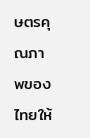ษตรคุณภาพของไทยให้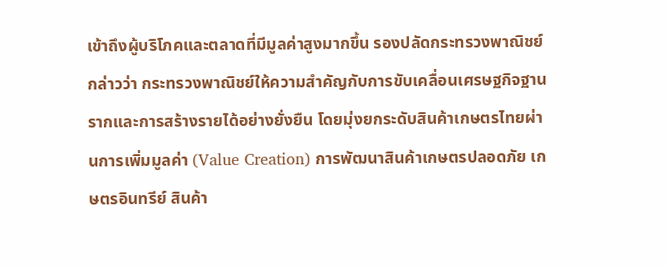เข้าถึงผู้บริโภคและตลาดที่มีมูลค่าสูงมากขึ้น รองปลัดกระทรวงพาณิชย์ กล่าวว่า กระทรวงพาณิชย์ให้ความสำคัญกับการขับเคลื่อนเศรษฐกิจฐานรากและการสร้างรายได้อย่างยั่งยืน โดยมุ่งยกระดับสินค้าเกษตรไทยผ่านการเพิ่มมูลค่า (Value Creation) การพัฒนาสินค้าเกษตรปลอดภัย เกษตรอินทรีย์ สินค้า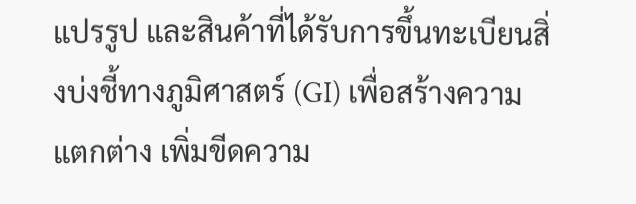แปรรูป และสินค้าที่ได้รับการขึ้นทะเบียนสิ่งบ่งชี้ทางภูมิศาสตร์ (GI) เพื่อสร้างความแตกต่าง เพิ่มขีดความ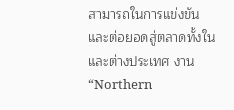สามารถในการแข่งขัน และต่อยอดสู่ตลาดทั้งในและต่างประเทศ งาน “Northern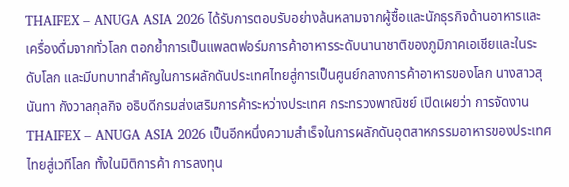THAIFEX – ANUGA ASIA 2026 ได้รับการตอบรับอย่างล้นหลามจากผู้ซื้อและนักธุรกิจด้านอาหารและเครื่องดื่มจากทั่วโลก ตอกย้ำการเป็นแพลตฟอร์มการค้าอาหารระดับนานาชาติของภูมิภาคเอเชียและในระดับโลก และมีบทบาทสำคัญในการผลักดันประเทศไทยสู่การเป็นศูนย์กลางการค้าอาหารของโลก นางสาวสุนันทา กังวาลกุลกิจ อธิบดีกรมส่งเสริมการค้าระหว่างประเทศ กระทรวงพาณิชย์ เปิดเผยว่า การจัดงาน THAIFEX – ANUGA ASIA 2026 เป็นอีกหนึ่งความสำเร็จในการผลักดันอุตสาหกรรมอาหารของประเทศไทยสู่เวทีโลก ทั้งในมิติการค้า การลงทุน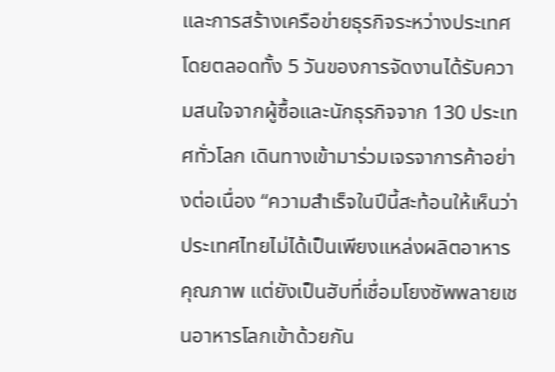และการสร้างเครือข่ายธุรกิจระหว่างประเทศ โดยตลอดทั้ง 5 วันของการจัดงานได้รับความสนใจจากผู้ซื้อและนักธุรกิจจาก 130 ประเทศทั่วโลก เดินทางเข้ามาร่วมเจรจาการค้าอย่างต่อเนื่อง “ความสำเร็จในปีนี้สะท้อนให้เห็นว่าประเทศไทยไม่ได้เป็นเพียงแหล่งผลิตอาหารคุณภาพ แต่ยังเป็นฮับที่เชื่อมโยงซัพพลายเชนอาหารโลกเข้าด้วยกัน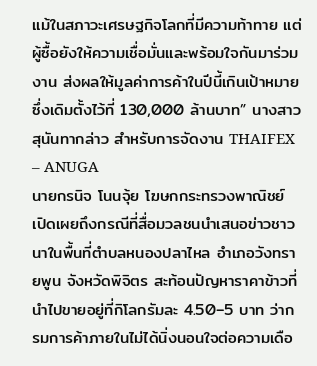แม้ในสภาวะเศรษฐกิจโลกที่มีความท้าทาย แต่ผู้ซื้อยังให้ความเชื่อมั่นและพร้อมใจกันมาร่วมงาน ส่งผลให้มูลค่าการค้าในปีนี้เกินเป้าหมายซึ่งเดิมตั้งไว้ที่ 130,000 ล้านบาท” นางสาวสุนันทากล่าว สำหรับการจัดงาน THAIFEX – ANUGA
นายกรนิจ โนนจุ้ย โฆษกกระทรวงพาณิชย์ เปิดเผยถึงกรณีที่สื่อมวลชนนำเสนอข่าวชาวนาในพื้นที่ตำบลหนองปลาไหล อำเภอวังทรายพูน จังหวัดพิจิตร สะท้อนปัญหาราคาข้าวที่นำไปขายอยู่ที่กิโลกรัมละ 4.50–5 บาท ว่ากรมการค้าภายในไม่ได้นิ่งนอนใจต่อความเดือ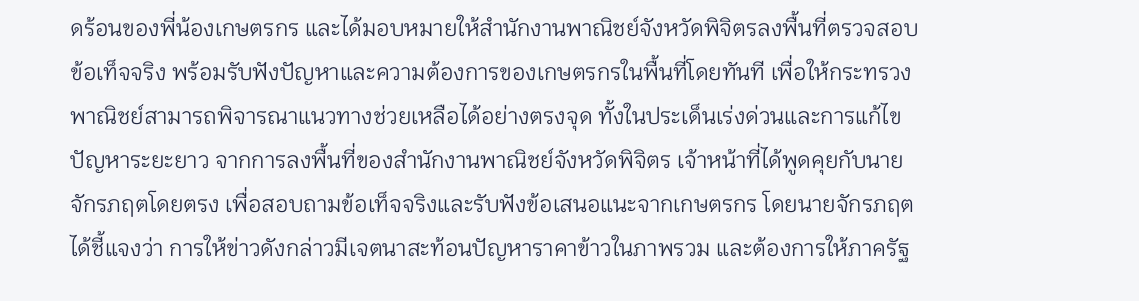ดร้อนของพี่น้องเกษตรกร และได้มอบหมายให้สำนักงานพาณิชย์จังหวัดพิจิตรลงพื้นที่ตรวจสอบข้อเท็จจริง พร้อมรับฟังปัญหาและความต้องการของเกษตรกรในพื้นที่โดยทันที เพื่อให้กระทรวงพาณิชย์สามารถพิจารณาแนวทางช่วยเหลือได้อย่างตรงจุด ทั้งในประเด็นเร่งด่วนและการแก้ไขปัญหาระยะยาว จากการลงพื้นที่ของสำนักงานพาณิชย์จังหวัดพิจิตร เจ้าหน้าที่ได้พูดคุยกับนายจักรภฤตโดยตรง เพื่อสอบถามข้อเท็จจริงและรับฟังข้อเสนอแนะจากเกษตรกร โดยนายจักรภฤตได้ชี้แจงว่า การให้ข่าวดังกล่าวมีเจตนาสะท้อนปัญหาราคาข้าวในภาพรวม และต้องการให้ภาครัฐ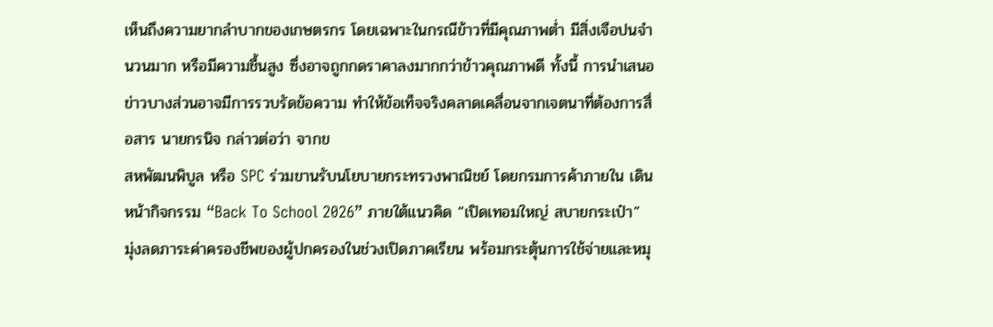เห็นถึงความยากลำบากของเกษตรกร โดยเฉพาะในกรณีข้าวที่มีคุณภาพต่ำ มีสิ่งเจือปนจำนวนมาก หรือมีความชื้นสูง ซึ่งอาจถูกกดราคาลงมากกว่าข้าวคุณภาพดี ทั้งนี้ การนำเสนอข่าวบางส่วนอาจมีการรวบรัดข้อความ ทำให้ข้อเท็จจริงคลาดเคลื่อนจากเจตนาที่ต้องการสื่อสาร นายกรนิจ กล่าวต่อว่า จากข
สหพัฒนพิบูล หรือ SPC ร่วมขานรับนโยบายกระทรวงพาณิชย์ โดยกรมการค้าภายใน เดินหน้ากิจกรรม “Back To School 2026” ภายใต้แนวคิด “เปิดเทอมใหญ่ สบายกระเป๋า” มุ่งลดภาระค่าครองชีพของผู้ปกครองในช่วงเปิดภาคเรียน พร้อมกระตุ้นการใช้จ่ายและหมุ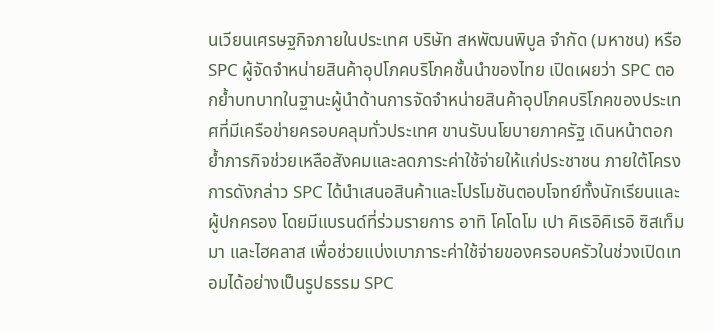นเวียนเศรษฐกิจภายในประเทศ บริษัท สหพัฒนพิบูล จำกัด (มหาชน) หรือ SPC ผู้จัดจำหน่ายสินค้าอุปโภคบริโภคชั้นนำของไทย เปิดเผยว่า SPC ตอกย้ำบทบาทในฐานะผู้นำด้านการจัดจำหน่ายสินค้าอุปโภคบริโภคของประเทศที่มีเครือข่ายครอบคลุมทั่วประเทศ ขานรับนโยบายภาครัฐ เดินหน้าตอกย้ำภารกิจช่วยเหลือสังคมและลดภาระค่าใช้จ่ายให้แก่ประชาชน ภายใต้โครงการดังกล่าว SPC ได้นำเสนอสินค้าและโปรโมชันตอบโจทย์ทั้งนักเรียนและผู้ปกครอง โดยมีแบรนด์ที่ร่วมรายการ อาทิ โคโดโม เปา คิเรอิคิเรอิ ซิสเท็มมา และไฮคลาส เพื่อช่วยแบ่งเบาภาระค่าใช้จ่ายของครอบครัวในช่วงเปิดเทอมได้อย่างเป็นรูปธรรม SPC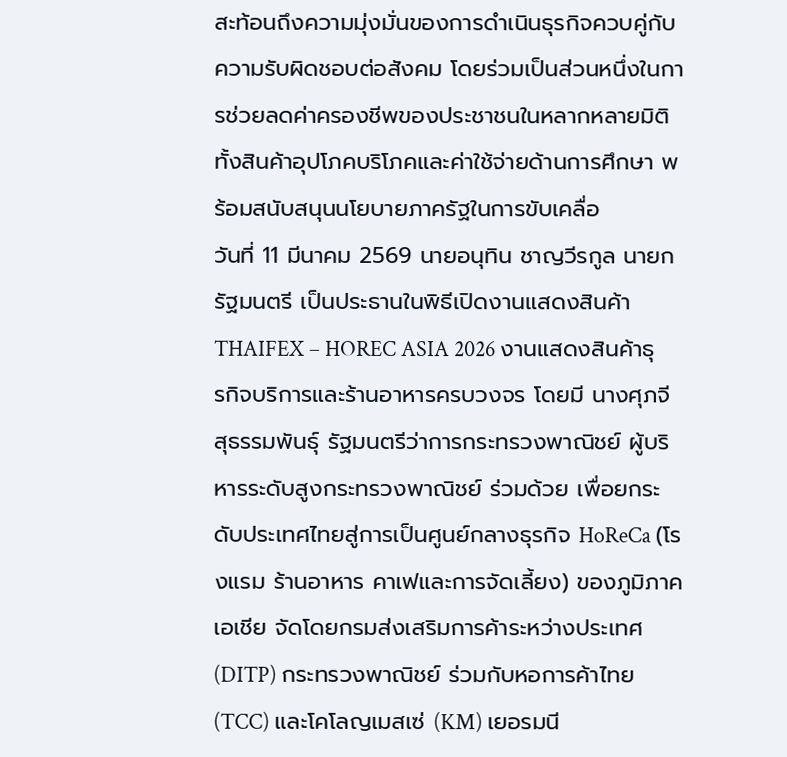สะท้อนถึงความมุ่งมั่นของการดำเนินธุรกิจควบคู่กับความรับผิดชอบต่อสังคม โดยร่วมเป็นส่วนหนึ่งในการช่วยลดค่าครองชีพของประชาชนในหลากหลายมิติ ทั้งสินค้าอุปโภคบริโภคและค่าใช้จ่ายด้านการศึกษา พร้อมสนับสนุนนโยบายภาครัฐในการขับเคลื่อ
วันที่ 11 มีนาคม 2569 นายอนุทิน ชาญวีรกูล นายกรัฐมนตรี เป็นประธานในพิธีเปิดงานแสดงสินค้า THAIFEX – HOREC ASIA 2026 งานแสดงสินค้าธุรกิจบริการและร้านอาหารครบวงจร โดยมี นางศุภจี สุธรรมพันธุ์ รัฐมนตรีว่าการกระทรวงพาณิชย์ ผู้บริหารระดับสูงกระทรวงพาณิชย์ ร่วมด้วย เพื่อยกระดับประเทศไทยสู่การเป็นศูนย์กลางธุรกิจ HoReCa (โรงแรม ร้านอาหาร คาเฟและการจัดเลี้ยง) ของภูมิภาคเอเชีย จัดโดยกรมส่งเสริมการค้าระหว่างประเทศ (DITP) กระทรวงพาณิชย์ ร่วมกับหอการค้าไทย (TCC) และโคโลญเมสเซ่ (KM) เยอรมนี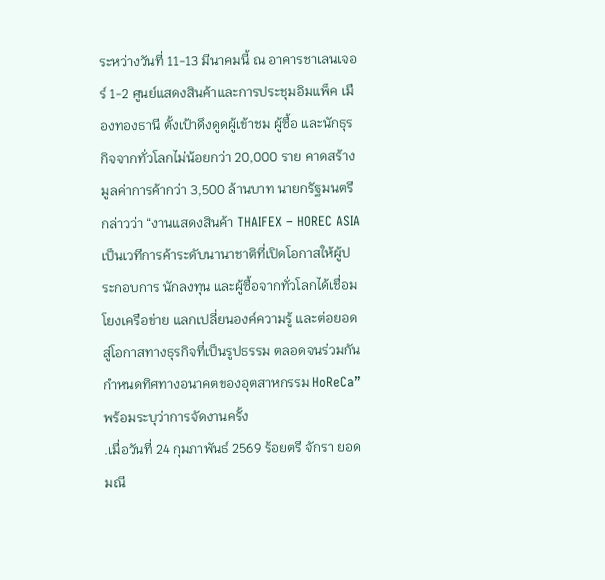ระหว่างวันที่ 11-13 มีนาคมนี้ ณ อาคารชาเลนเจอร์ 1-2 ศูนย์แสดงสินค้าและการประชุมอิมแพ็ค เมืองทองธานี ตั้งเป้าดึงดูดผู้เข้าชม ผู้ซื้อ และนักธุรกิจจากทั่วโลกไม่น้อยกว่า 20,000 ราย คาดสร้างมูลค่าการค้ากว่า 3,500 ล้านบาท นายกรัฐมนตรี กล่าวว่า “งานแสดงสินค้า THAIFEX – HOREC ASIA เป็นเวทีการค้าระดับนานาชาติที่เปิดโอกาสให้ผู้ประกอบการ นักลงทุน และผู้ซื้อจากทั่วโลกได้เชื่อมโยงเครือข่าย แลกเปลี่ยนองค์ความรู้ และต่อยอดสู่โอกาสทางธุรกิจที่เป็นรูปธรรม ตลอดจนร่วมกันกำหนดทิศทางอนาคตของอุตสาหกรรม HoReCa” พร้อมระบุว่าการจัดงานครั้ง
.เมื่อวันที่ 24 กุมภาพันธ์ 2569 ร้อยตรี จักรา ยอดมณี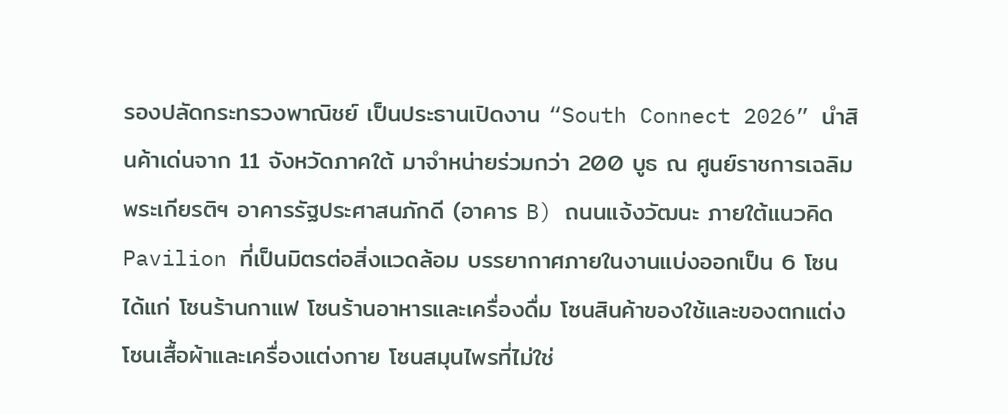รองปลัดกระทรวงพาณิชย์ เป็นประธานเปิดงาน “South Connect 2026” นำสินค้าเด่นจาก 11 จังหวัดภาคใต้ มาจำหน่ายร่วมกว่า 200 บูธ ณ ศูนย์ราชการเฉลิมพระเกียรติฯ อาคารรัฐประศาสนภักดี (อาคาร B) ถนนแจ้งวัฒนะ ภายใต้แนวคิด Pavilion ที่เป็นมิตรต่อสิ่งแวดล้อม บรรยากาศภายในงานแบ่งออกเป็น 6 โซน ได้แก่ โซนร้านกาแฟ โซนร้านอาหารและเครื่องดื่ม โซนสินค้าของใช้และของตกแต่ง โซนเสื้อผ้าและเครื่องแต่งกาย โซนสมุนไพรที่ไม่ใช่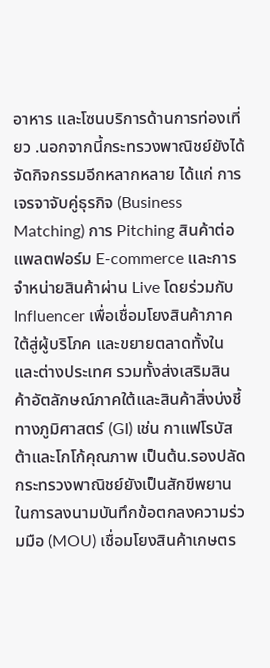อาหาร และโซนบริการด้านการท่องเที่ยว .นอกจากนี้กระทรวงพาณิชย์ยังได้จัดกิจกรรมอีกหลากหลาย ได้แก่ การเจรจาจับคู่ธุรกิจ (Business Matching) การ Pitching สินค้าต่อแพลตฟอร์ม E-commerce และการจำหน่ายสินค้าผ่าน Live โดยร่วมกับ Influencer เพื่อเชื่อมโยงสินค้าภาคใต้สู่ผู้บริโภค และขยายตลาดทั้งในและต่างประเทศ รวมทั้งส่งเสริมสินค้าอัตลักษณ์ภาคใต้และสินค้าสิ่งบ่งชี้ทางภูมิศาสตร์ (GI) เช่น กาแฟโรบัสต้าและโกโก้คุณภาพ เป็นต้น.รองปลัดกระทรวงพาณิชย์ยังเป็นสักขีพยานในการลงนามบันทึกข้อตกลงความร่วมมือ (MOU) เชื่อมโยงสินค้าเกษตร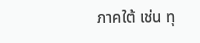ภาคใต้ เช่น ทุ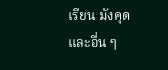เรียน มังคุด และอื่น ๆ